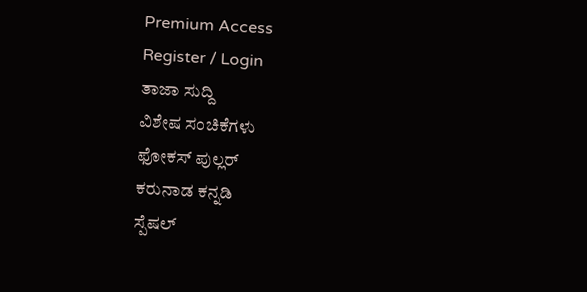Premium Access
Register / Login
ತಾಜಾ ಸುದ್ದಿ
ವಿಶೇಷ ಸಂಚಿಕೆಗಳು
ಫೋಕಸ್ ಪುಲ್ಲರ್
ಕರುನಾಡ ಕನ್ನಡಿ
ಸ್ಪೆಷಲ್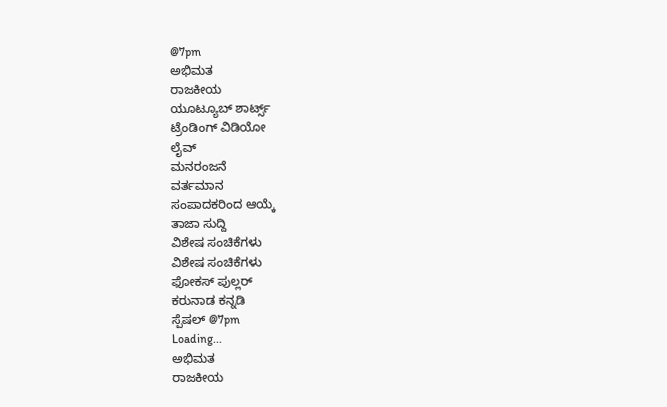@7pm
ಅಭಿಮತ
ರಾಜಕೀಯ
ಯೂಟ್ಯೂಬ್ ಶಾರ್ಟ್ಸ್
ಟ್ರೆಂಡಿಂಗ್ ವಿಡಿಯೋ
ಲೈವ್
ಮನರಂಜನೆ
ವರ್ತಮಾನ
ಸಂಪಾದಕರಿಂದ ಆಯ್ಕೆ
ತಾಜಾ ಸುದ್ದಿ
ವಿಶೇಷ ಸಂಚಿಕೆಗಳು
ವಿಶೇಷ ಸಂಚಿಕೆಗಳು
ಫೋಕಸ್ ಪುಲ್ಲರ್
ಕರುನಾಡ ಕನ್ನಡಿ
ಸ್ಪೆಷಲ್ @7pm
Loading...
ಅಭಿಮತ
ರಾಜಕೀಯ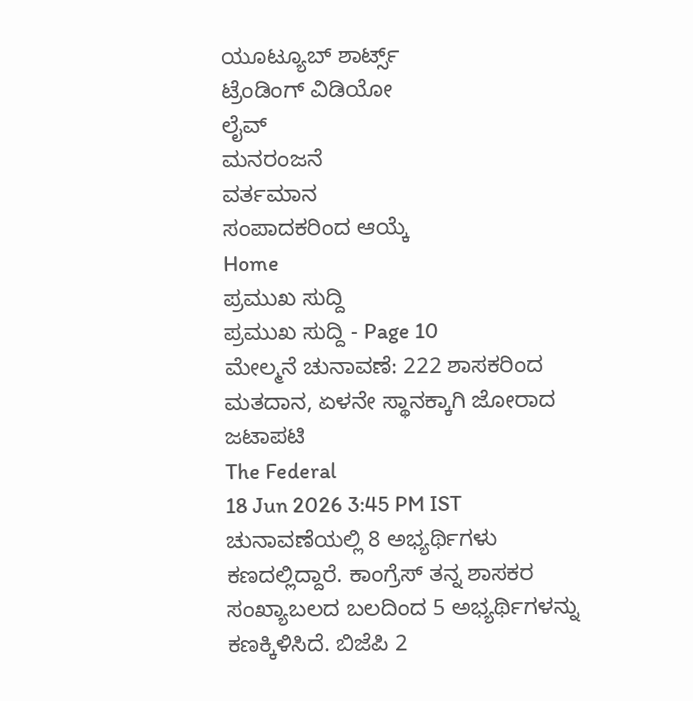ಯೂಟ್ಯೂಬ್ ಶಾರ್ಟ್ಸ್
ಟ್ರೆಂಡಿಂಗ್ ವಿಡಿಯೋ
ಲೈವ್
ಮನರಂಜನೆ
ವರ್ತಮಾನ
ಸಂಪಾದಕರಿಂದ ಆಯ್ಕೆ
Home
ಪ್ರಮುಖ ಸುದ್ದಿ
ಪ್ರಮುಖ ಸುದ್ದಿ - Page 10
ಮೇಲ್ಮನೆ ಚುನಾವಣೆ: 222 ಶಾಸಕರಿಂದ ಮತದಾನ, ಏಳನೇ ಸ್ಥಾನಕ್ಕಾಗಿ ಜೋರಾದ ಜಟಾಪಟಿ
The Federal
18 Jun 2026 3:45 PM IST
ಚುನಾವಣೆಯಲ್ಲಿ 8 ಅಭ್ಯರ್ಥಿಗಳು ಕಣದಲ್ಲಿದ್ದಾರೆ. ಕಾಂಗ್ರೆಸ್ ತನ್ನ ಶಾಸಕರ ಸಂಖ್ಯಾಬಲದ ಬಲದಿಂದ 5 ಅಭ್ಯರ್ಥಿಗಳನ್ನು ಕಣಕ್ಕಿಳಿಸಿದೆ. ಬಿಜೆಪಿ 2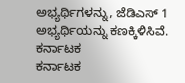ಅಭ್ಯರ್ಥಿಗಳನ್ನು, ಜೆಡಿಎಸ್ 1 ಅಭ್ಯರ್ಥಿಯನ್ನು ಕಣಕ್ಕಿಳಿಸಿವೆ.
ಕರ್ನಾಟಕ
ಕರ್ನಾಟಕ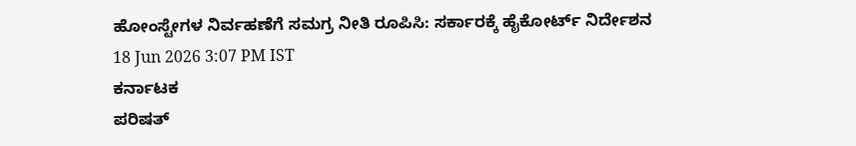ಹೋಂಸ್ಟೇಗಳ ನಿರ್ವಹಣೆಗೆ ಸಮಗ್ರ ನೀತಿ ರೂಪಿಸಿ: ಸರ್ಕಾರಕ್ಕೆ ಹೈಕೋರ್ಟ್ ನಿರ್ದೇಶನ
18 Jun 2026 3:07 PM IST
ಕರ್ನಾಟಕ
ಪರಿಷತ್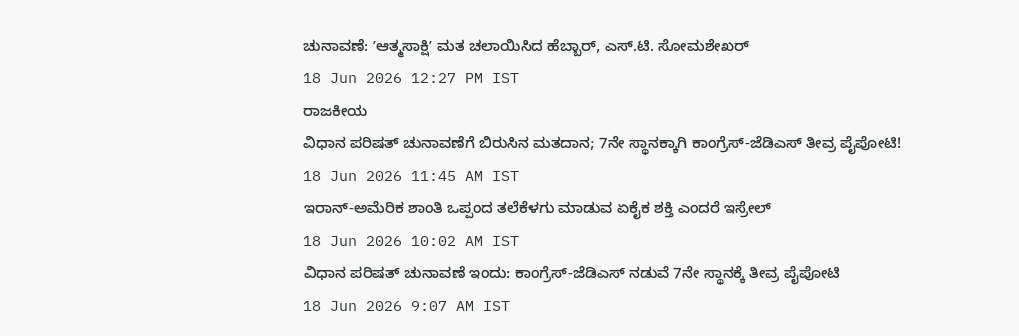ಚುನಾವಣೆ: ʼಆತ್ಮಸಾಕ್ಷಿʼ ಮತ ಚಲಾಯಿಸಿದ ಹೆಬ್ಬಾರ್, ಎಸ್.ಟಿ. ಸೋಮಶೇಖರ್
18 Jun 2026 12:27 PM IST
ರಾಜಕೀಯ
ವಿಧಾನ ಪರಿಷತ್ ಚುನಾವಣೆಗೆ ಬಿರುಸಿನ ಮತದಾನ; 7ನೇ ಸ್ಥಾನಕ್ಕಾಗಿ ಕಾಂಗ್ರೆಸ್-ಜೆಡಿಎಸ್ ತೀವ್ರ ಪೈಪೋಟಿ!
18 Jun 2026 11:45 AM IST
ಇರಾನ್-ಅಮೆರಿಕ ಶಾಂತಿ ಒಪ್ಪಂದ ತಲೆಕೆಳಗು ಮಾಡುವ ಏಕೈಕ ಶಕ್ತಿ ಎಂದರೆ ಇಸ್ರೇಲ್
18 Jun 2026 10:02 AM IST
ವಿಧಾನ ಪರಿಷತ್ ಚುನಾವಣೆ ಇಂದು: ಕಾಂಗ್ರೆಸ್-ಜೆಡಿಎಸ್ ನಡುವೆ 7ನೇ ಸ್ಥಾನಕ್ಕೆ ತೀವ್ರ ಪೈಪೋಟಿ
18 Jun 2026 9:07 AM IST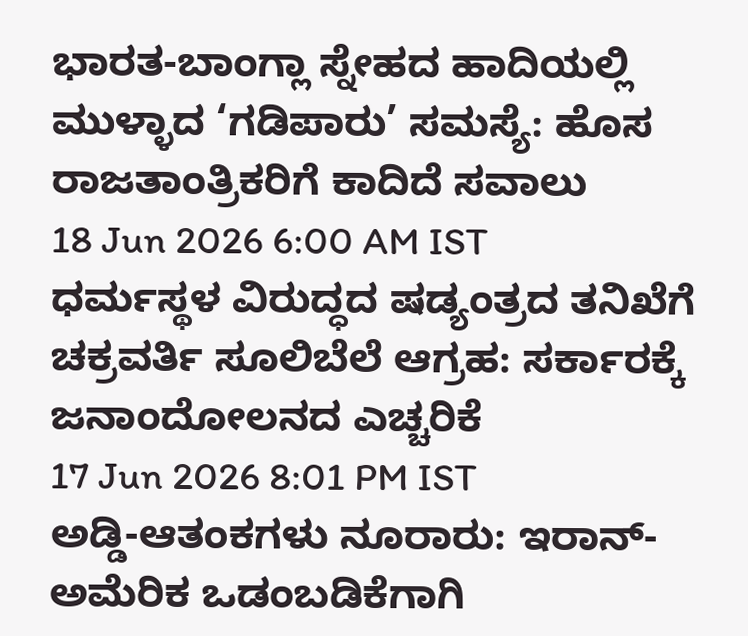ಭಾರತ-ಬಾಂಗ್ಲಾ ಸ್ನೇಹದ ಹಾದಿಯಲ್ಲಿ ಮುಳ್ಳಾದ ‘ಗಡಿಪಾರು’ ಸಮಸ್ಯೆ: ಹೊಸ ರಾಜತಾಂತ್ರಿಕರಿಗೆ ಕಾದಿದೆ ಸವಾಲು
18 Jun 2026 6:00 AM IST
ಧರ್ಮಸ್ಥಳ ವಿರುದ್ಧದ ಷಡ್ಯಂತ್ರದ ತನಿಖೆಗೆ ಚಕ್ರವರ್ತಿ ಸೂಲಿಬೆಲೆ ಆಗ್ರಹ: ಸರ್ಕಾರಕ್ಕೆ ಜನಾಂದೋಲನದ ಎಚ್ಚರಿಕೆ
17 Jun 2026 8:01 PM IST
ಅಡ್ಡಿ-ಆತಂಕಗಳು ನೂರಾರು: ಇರಾನ್-ಅಮೆರಿಕ ಒಡಂಬಡಿಕೆಗಾಗಿ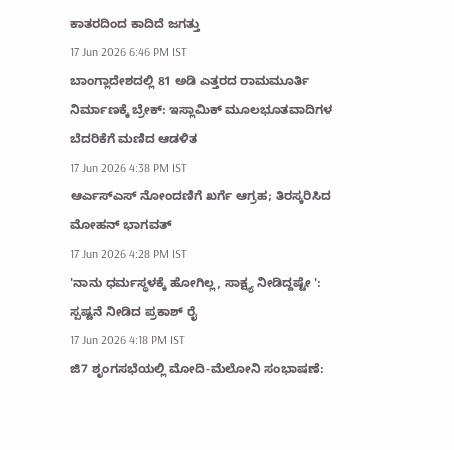ಕಾತರದಿಂದ ಕಾದಿದೆ ಜಗತ್ತು
17 Jun 2026 6:46 PM IST
ಬಾಂಗ್ಲಾದೇಶದಲ್ಲಿ 81 ಅಡಿ ಎತ್ತರದ ರಾಮಮೂರ್ತಿ ನಿರ್ಮಾಣಕ್ಕೆ ಬ್ರೇಕ್: ಇಸ್ಲಾಮಿಕ್ ಮೂಲಭೂತವಾದಿಗಳ ಬೆದರಿಕೆಗೆ ಮಣಿದ ಆಡಳಿತ
17 Jun 2026 4:38 PM IST
ಆರ್ಎಸ್ಎಸ್ ನೋಂದಣಿಗೆ ಖರ್ಗೆ ಆಗ್ರಹ; ತಿರಸ್ಕರಿಸಿದ ಮೋಹನ್ ಭಾಗವತ್
17 Jun 2026 4:28 PM IST
'ನಾನು ಧರ್ಮಸ್ಥಳಕ್ಕೆ ಹೋಗಿಲ್ಲ, ಸಾಕ್ಷ್ಯ ನೀಡಿದ್ದಷ್ಟೇ ': ಸ್ಪಷ್ಟನೆ ನೀಡಿದ ಪ್ರಕಾಶ್ ರೈ
17 Jun 2026 4:18 PM IST
ಜಿ7 ಶೃಂಗಸಭೆಯಲ್ಲಿ ಮೋದಿ-ಮೆಲೋನಿ ಸಂಭಾಷಣೆ: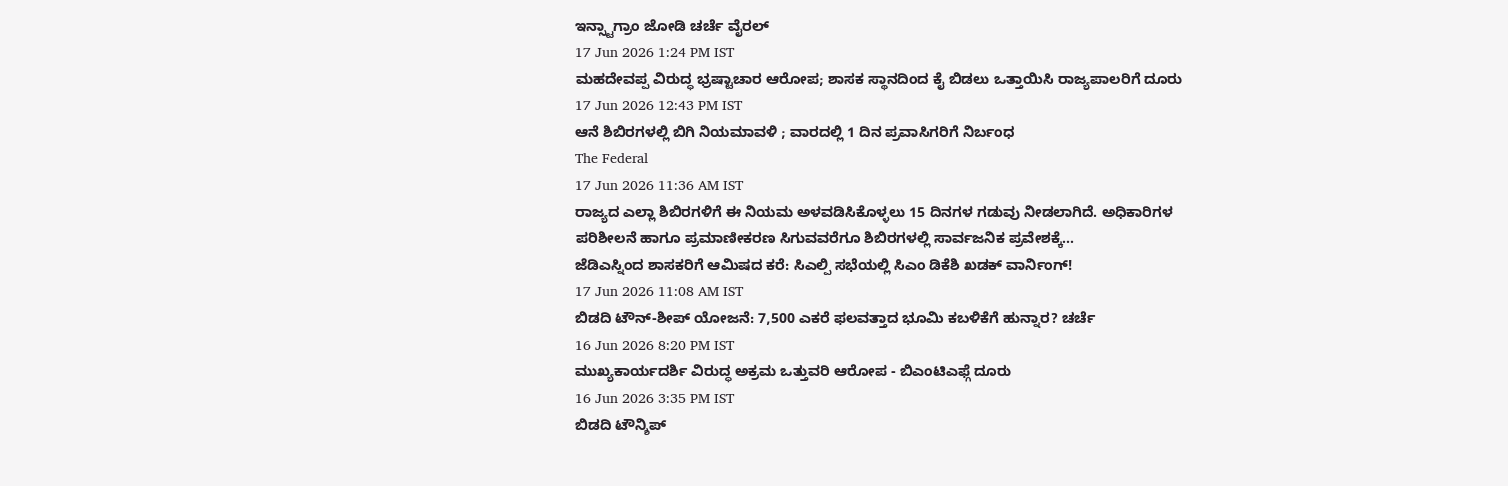ಇನ್ಸ್ಟಾಗ್ರಾಂ ಜೋಡಿ ಚರ್ಚೆ ವೈರಲ್
17 Jun 2026 1:24 PM IST
ಮಹದೇವಪ್ಪ ವಿರುದ್ಧ ಭ್ರಷ್ಟಾಚಾರ ಆರೋಪ; ಶಾಸಕ ಸ್ಥಾನದಿಂದ ಕೈ ಬಿಡಲು ಒತ್ತಾಯಿಸಿ ರಾಜ್ಯಪಾಲರಿಗೆ ದೂರು
17 Jun 2026 12:43 PM IST
ಆನೆ ಶಿಬಿರಗಳಲ್ಲಿ ಬಿಗಿ ನಿಯಮಾವಳಿ ; ವಾರದಲ್ಲಿ 1 ದಿನ ಪ್ರವಾಸಿಗರಿಗೆ ನಿರ್ಬಂಧ
The Federal
17 Jun 2026 11:36 AM IST
ರಾಜ್ಯದ ಎಲ್ಲಾ ಶಿಬಿರಗಳಿಗೆ ಈ ನಿಯಮ ಅಳವಡಿಸಿಕೊಳ್ಳಲು 15 ದಿನಗಳ ಗಡುವು ನೀಡಲಾಗಿದೆ. ಅಧಿಕಾರಿಗಳ ಪರಿಶೀಲನೆ ಹಾಗೂ ಪ್ರಮಾಣೀಕರಣ ಸಿಗುವವರೆಗೂ ಶಿಬಿರಗಳಲ್ಲಿ ಸಾರ್ವಜನಿಕ ಪ್ರವೇಶಕ್ಕೆ...
ಜೆಡಿಎಸ್ನಿಂದ ಶಾಸಕರಿಗೆ ಆಮಿಷದ ಕರೆ: ಸಿಎಲ್ಪಿ ಸಭೆಯಲ್ಲಿ ಸಿಎಂ ಡಿಕೆಶಿ ಖಡಕ್ ವಾರ್ನಿಂಗ್!
17 Jun 2026 11:08 AM IST
ಬಿಡದಿ ಟೌನ್-ಶೀಪ್ ಯೋಜನೆ: 7,500 ಎಕರೆ ಫಲವತ್ತಾದ ಭೂಮಿ ಕಬಳಿಕೆಗೆ ಹುನ್ನಾರ? ಚರ್ಚೆ
16 Jun 2026 8:20 PM IST
ಮುಖ್ಯಕಾರ್ಯದರ್ಶಿ ವಿರುದ್ಧ ಅಕ್ರಮ ಒತ್ತುವರಿ ಆರೋಪ - ಬಿಎಂಟಿಎಫ್ಗೆ ದೂರು
16 Jun 2026 3:35 PM IST
ಬಿಡದಿ ಟೌನ್ಶಿಪ್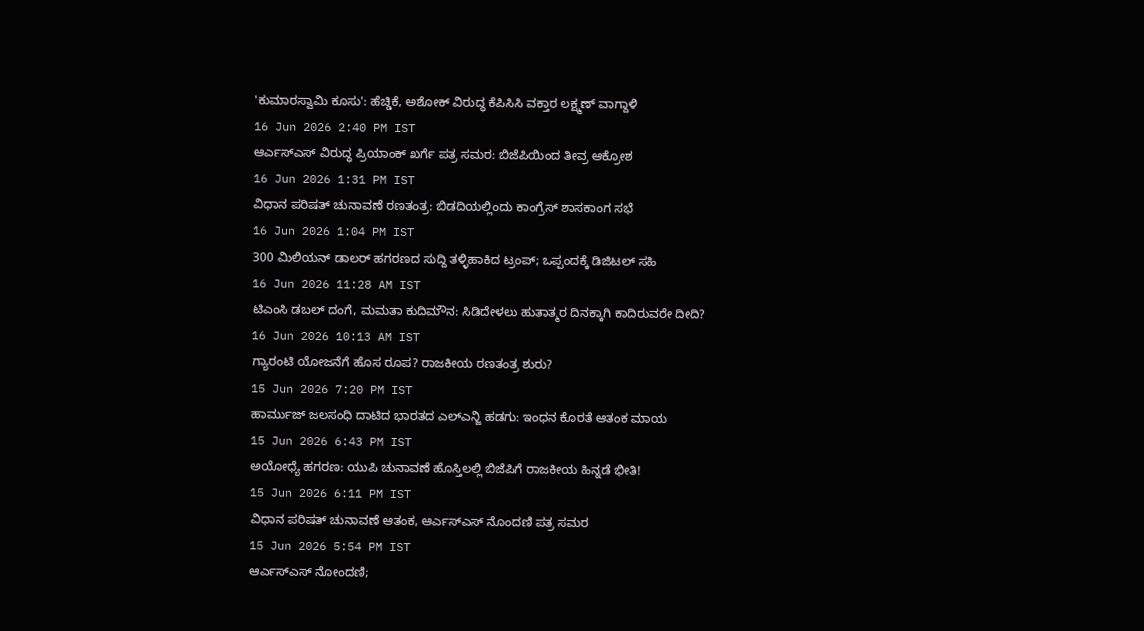'ಕುಮಾರಸ್ವಾಮಿ ಕೂಸು': ಹೆಚ್ಡಿಕೆ, ಅಶೋಕ್ ವಿರುದ್ಧ ಕೆಪಿಸಿಸಿ ವಕ್ತಾರ ಲಕ್ಷ್ಮಣ್ ವಾಗ್ದಾಳಿ
16 Jun 2026 2:40 PM IST
ಆರ್ಎಸ್ಎಸ್ ವಿರುದ್ಧ ಪ್ರಿಯಾಂಕ್ ಖರ್ಗೆ ಪತ್ರ ಸಮರ: ಬಿಜೆಪಿಯಿಂದ ತೀವ್ರ ಆಕ್ರೋಶ
16 Jun 2026 1:31 PM IST
ವಿಧಾನ ಪರಿಷತ್ ಚುನಾವಣೆ ರಣತಂತ್ರ: ಬಿಡದಿಯಲ್ಲಿಂದು ಕಾಂಗ್ರೆಸ್ ಶಾಸಕಾಂಗ ಸಭೆ
16 Jun 2026 1:04 PM IST
300 ಮಿಲಿಯನ್ ಡಾಲರ್ ಹಗರಣದ ಸುದ್ದಿ ತಳ್ಳಿಹಾಕಿದ ಟ್ರಂಪ್; ಒಪ್ಪಂದಕ್ಕೆ ಡಿಜಿಟಲ್ ಸಹಿ
16 Jun 2026 11:28 AM IST
ಟಿಎಂಸಿ ಡಬಲ್ ದಂಗೆ, ಮಮತಾ ಕುದಿಮೌನ: ಸಿಡಿದೇಳಲು ಹುತಾತ್ಮರ ದಿನಕ್ಕಾಗಿ ಕಾದಿರುವರೇ ದೀದಿ?
16 Jun 2026 10:13 AM IST
ಗ್ಯಾರಂಟಿ ಯೋಜನೆಗೆ ಹೊಸ ರೂಪ? ರಾಜಕೀಯ ರಣತಂತ್ರ ಶುರು?
15 Jun 2026 7:20 PM IST
ಹಾರ್ಮುಜ್ ಜಲಸಂಧಿ ದಾಟಿದ ಭಾರತದ ಎಲ್ಎನ್ಜಿ ಹಡಗು: ಇಂಧನ ಕೊರತೆ ಆತಂಕ ಮಾಯ
15 Jun 2026 6:43 PM IST
ಅಯೋಧ್ಯೆ ಹಗರಣ: ಯುಪಿ ಚುನಾವಣೆ ಹೊಸ್ತಿಲಲ್ಲಿ ಬಿಜೆಪಿಗೆ ರಾಜಕೀಯ ಹಿನ್ನಡೆ ಭೀತಿ!
15 Jun 2026 6:11 PM IST
ವಿಧಾನ ಪರಿಷತ್ ಚುನಾವಣೆ ಆತಂಕ, ಆರ್ಎಸ್ಎಸ್ ನೊಂದಣಿ ಪತ್ರ ಸಮರ
15 Jun 2026 5:54 PM IST
ಆರ್ಎಸ್ಎಸ್ ನೋಂದಣಿ;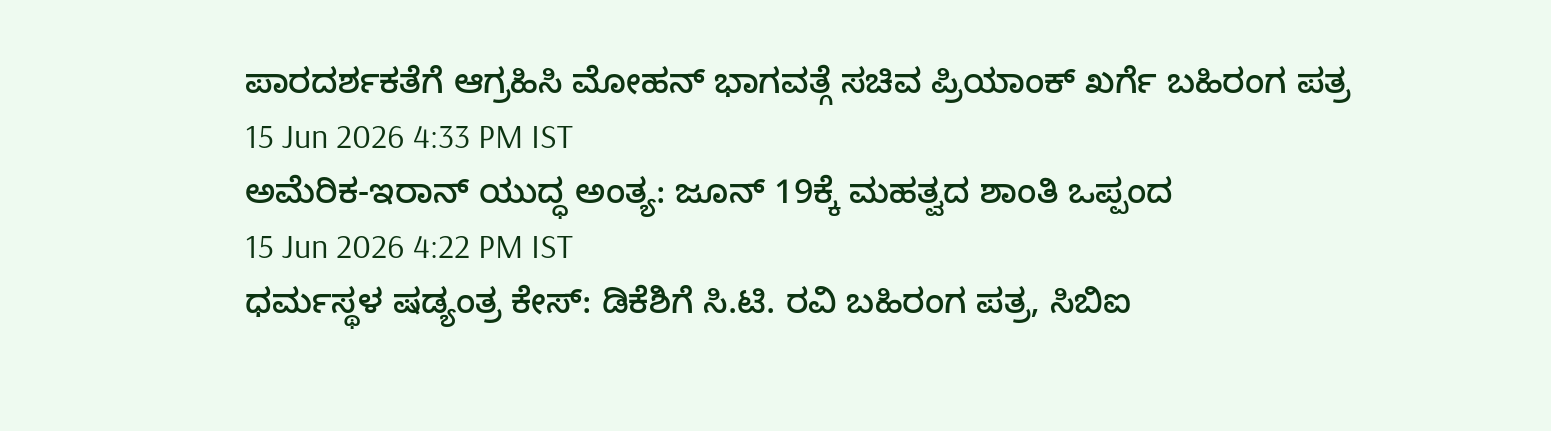ಪಾರದರ್ಶಕತೆಗೆ ಆಗ್ರಹಿಸಿ ಮೋಹನ್ ಭಾಗವತ್ಗೆ ಸಚಿವ ಪ್ರಿಯಾಂಕ್ ಖರ್ಗೆ ಬಹಿರಂಗ ಪತ್ರ
15 Jun 2026 4:33 PM IST
ಅಮೆರಿಕ-ಇರಾನ್ ಯುದ್ಧ ಅಂತ್ಯ: ಜೂನ್ 19ಕ್ಕೆ ಮಹತ್ವದ ಶಾಂತಿ ಒಪ್ಪಂದ
15 Jun 2026 4:22 PM IST
ಧರ್ಮಸ್ಥಳ ಷಡ್ಯಂತ್ರ ಕೇಸ್: ಡಿಕೆಶಿಗೆ ಸಿ.ಟಿ. ರವಿ ಬಹಿರಂಗ ಪತ್ರ, ಸಿಬಿಐ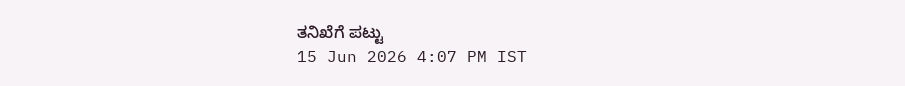ತನಿಖೆಗೆ ಪಟ್ಟು
15 Jun 2026 4:07 PM IST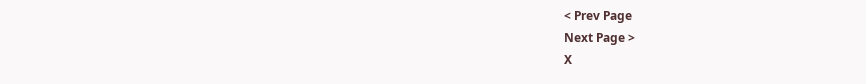< Prev Page
Next Page >
X